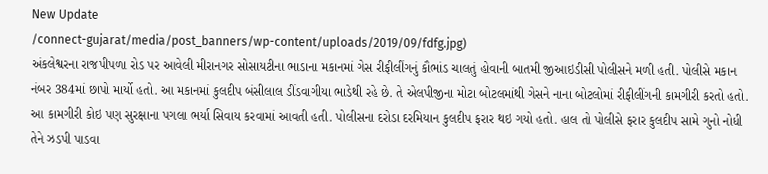New Update
/connect-gujarat/media/post_banners/wp-content/uploads/2019/09/fdfg.jpg)
અંકલેશ્વરના રાજપીપળા રોડ પર આવેલી મીરાનગર સોસાયટીના ભાડાના મકાનમાં ગેસ રીફીલીંગનું કૌભાંડ ચાલતું હોવાની બાતમી જીઆઇડીસી પોલીસને મળી હતી. પોલીસે મકાન નંબર 384માં છાપો માર્યો હતો. આ મકાનમાં કુલદીપ બંસીલાલ ડીંડવાગીયા ભાડેથી રહે છે. તે એલપીજીના મોટા બોટલમાંથી ગેસને નાના બોટલોમાં રીફીલીંગની કામગીરી કરતો હતો.
આ કામગીરી કોઇ પણ સુરક્ષાના પગલા ભર્યા સિવાય કરવામાં આવતી હતી. પોલીસના દરોડા દરમિયાન કુલદીપ ફરાર થઇ ગયો હતો. હાલ તો પોલીસે ફરાર કુલદીપ સામે ગુનો નોધી તેને ઝડપી પાડવા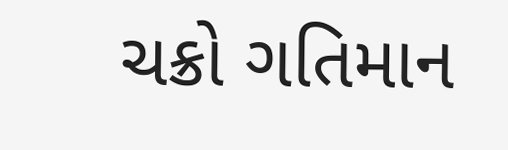ચક્રો ગતિમાન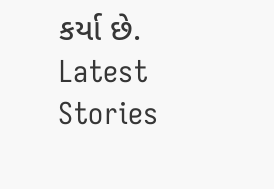કર્યા છે.
Latest Stories